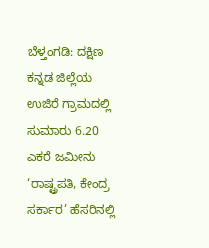ಬೆಳ್ತಂಗಡಿ: ದಕ್ಷಿಣ ಕನ್ನಡ ಜಿಲ್ಲೆಯ ಉಜಿರೆ ಗ್ರಾಮದಲ್ಲಿ ಸುಮಾರು 6.20 ಎಕರೆ ಜಮೀನು ‘ರಾಷ್ಟ್ರಪತಿ, ಕೇಂದ್ರ ಸರ್ಕಾರ’ ಹೆಸರಿನಲ್ಲಿ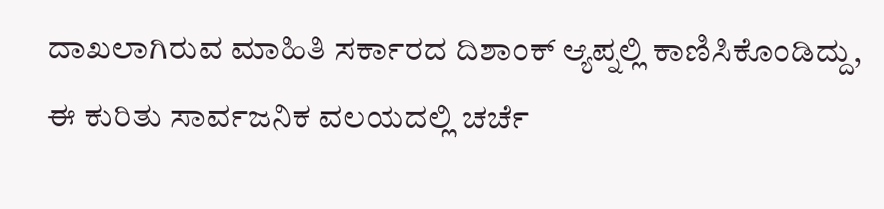ದಾಖಲಾಗಿರುವ ಮಾಹಿತಿ ಸರ್ಕಾರದ ದಿಶಾಂಕ್ ಆ್ಯಪ್ನಲ್ಲಿ ಕಾಣಿಸಿಕೊಂಡಿದ್ದು, ಈ ಕುರಿತು ಸಾರ್ವಜನಿಕ ವಲಯದಲ್ಲಿ ಚರ್ಚೆ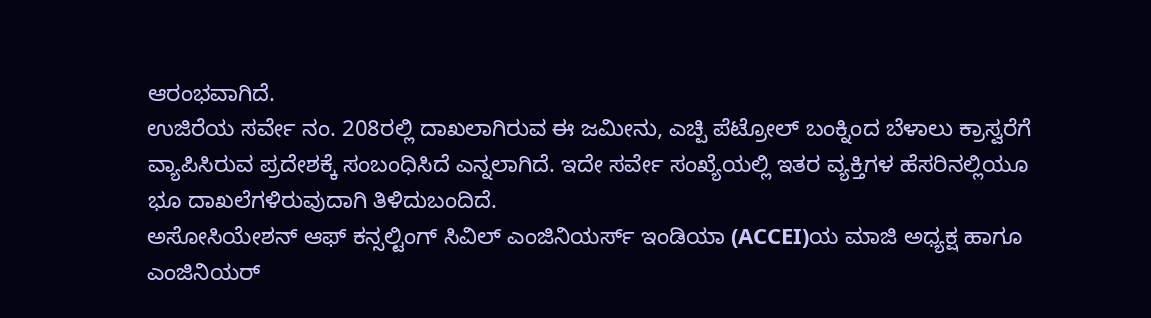ಆರಂಭವಾಗಿದೆ.
ಉಜಿರೆಯ ಸರ್ವೇ ನಂ. 208ರಲ್ಲಿ ದಾಖಲಾಗಿರುವ ಈ ಜಮೀನು, ಎಚ್ಪಿ ಪೆಟ್ರೋಲ್ ಬಂಕ್ನಿಂದ ಬೆಳಾಲು ಕ್ರಾಸ್ವರೆಗೆ ವ್ಯಾಪಿಸಿರುವ ಪ್ರದೇಶಕ್ಕೆ ಸಂಬಂಧಿಸಿದೆ ಎನ್ನಲಾಗಿದೆ. ಇದೇ ಸರ್ವೇ ಸಂಖ್ಯೆಯಲ್ಲಿ ಇತರ ವ್ಯಕ್ತಿಗಳ ಹೆಸರಿನಲ್ಲಿಯೂ ಭೂ ದಾಖಲೆಗಳಿರುವುದಾಗಿ ತಿಳಿದುಬಂದಿದೆ.
ಅಸೋಸಿಯೇಶನ್ ಆಫ್ ಕನ್ಸಲ್ಟಿಂಗ್ ಸಿವಿಲ್ ಎಂಜಿನಿಯರ್ಸ್ ಇಂಡಿಯಾ (ACCEI)ಯ ಮಾಜಿ ಅಧ್ಯಕ್ಷ ಹಾಗೂ ಎಂಜಿನಿಯರ್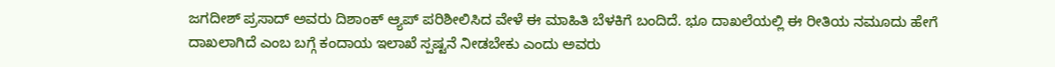ಜಗದೀಶ್ ಪ್ರಸಾದ್ ಅವರು ದಿಶಾಂಕ್ ಆ್ಯಪ್ ಪರಿಶೀಲಿಸಿದ ವೇಳೆ ಈ ಮಾಹಿತಿ ಬೆಳಕಿಗೆ ಬಂದಿದೆ. ಭೂ ದಾಖಲೆಯಲ್ಲಿ ಈ ರೀತಿಯ ನಮೂದು ಹೇಗೆ ದಾಖಲಾಗಿದೆ ಎಂಬ ಬಗ್ಗೆ ಕಂದಾಯ ಇಲಾಖೆ ಸ್ಪಷ್ಟನೆ ನೀಡಬೇಕು ಎಂದು ಅವರು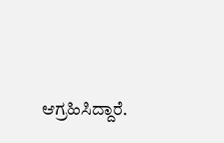ಆಗ್ರಹಿಸಿದ್ದಾರೆ.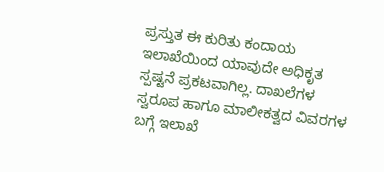ಪ್ರಸ್ತುತ ಈ ಕುರಿತು ಕಂದಾಯ ಇಲಾಖೆಯಿಂದ ಯಾವುದೇ ಅಧಿಕೃತ ಸ್ಪಷ್ಟನೆ ಪ್ರಕಟವಾಗಿಲ್ಲ. ದಾಖಲೆಗಳ ಸ್ವರೂಪ ಹಾಗೂ ಮಾಲೀಕತ್ವದ ವಿವರಗಳ ಬಗ್ಗೆ ಇಲಾಖೆ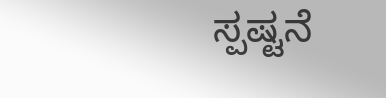ಸ್ಪಷ್ಟನೆ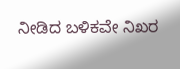ನೀಡಿದ ಬಳಿಕವೇ ನಿಖರ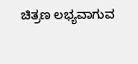ಚಿತ್ರಣ ಲಭ್ಯವಾಗುವ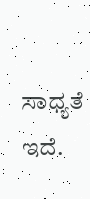ಸಾಧ್ಯತೆ ಇದೆ.